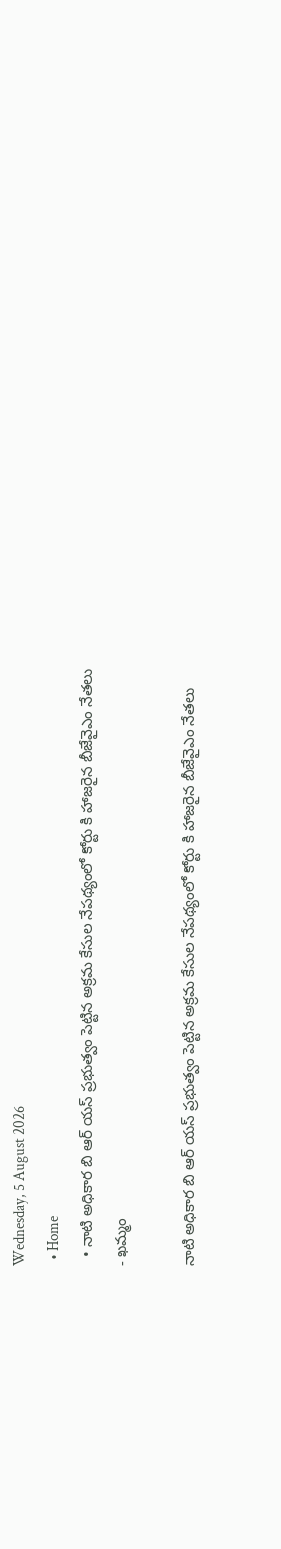Wednesday, 5 August 2026
  • Home
  • నాటి అధికార బి ఆర్ యస్ ప్రభుత్వం పెట్టిన అక్రమ కేసుల నేపథ్యంలో కోర్టు కి హాజరైన బీజేవైఎం నేతలు
- ఖమ్మం

నాటి అధికార బి ఆర్ యస్ ప్రభుత్వం పెట్టిన అక్రమ కేసుల నేపథ్యంలో కోర్టు కి హాజరైన బీజేవైఎం నేతలు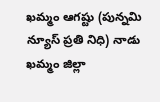ఖమ్మం ఆగష్టు (పున్నమి న్యూస్ ప్రతి నిధి) నాడు ఖమ్మం జిల్లా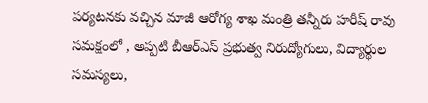పర్యటనకు వచ్చిన మాజీ ఆరోగ్య శాఖ మంత్రి తన్నీరు హరీష్ రావు సమక్షంలో , అప్పటి బీఆర్ఎస్ ప్రభుత్వ నిరుద్యోగులు, విద్యార్థుల సమస్యలు,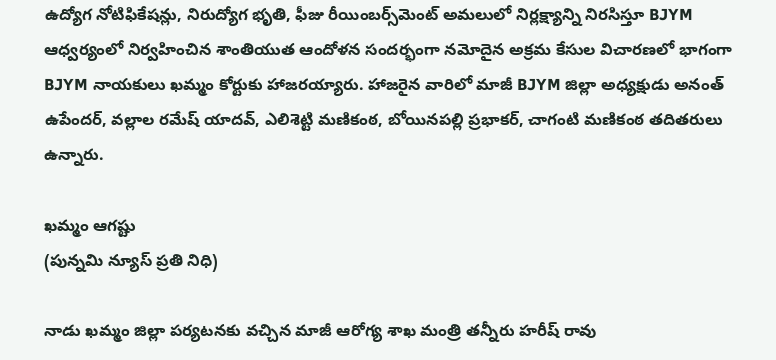ఉద్యోగ నోటిఫికేషన్లు, నిరుద్యోగ భృతి, ఫీజు రీయింబర్స్‌మెంట్ అమలులో నిర్లక్ష్యాన్ని నిరసిస్తూ BJYM ఆధ్వర్యంలో నిర్వహించిన శాంతియుత ఆందోళన సందర్భంగా నమోదైన అక్రమ కేసుల విచారణలో భాగంగా BJYM నాయకులు ఖమ్మం కోర్టుకు హాజరయ్యారు. హాజరైన వారిలో మాజీ BJYM జిల్లా అధ్యక్షుడు అనంత్ ఉపేందర్, వల్లాల రమేష్ యాదవ్, ఎలిశెట్టి మణికంఠ, బోయినపల్లి ప్రభాకర్, చాగంటి మణికంఠ తదితరులు ఉన్నారు.

ఖమ్మం ఆగష్టు
(పున్నమి న్యూస్ ప్రతి నిధి)

నాడు ఖమ్మం జిల్లా పర్యటనకు వచ్చిన మాజీ ఆరోగ్య శాఖ మంత్రి తన్నీరు హరీష్ రావు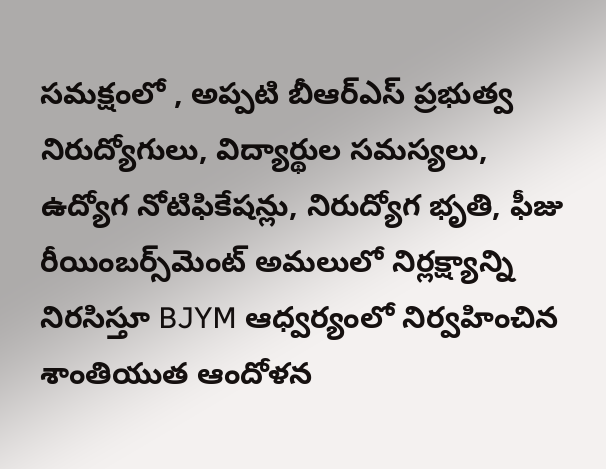సమక్షంలో , అప్పటి బీఆర్ఎస్ ప్రభుత్వ నిరుద్యోగులు, విద్యార్థుల సమస్యలు, ఉద్యోగ నోటిఫికేషన్లు, నిరుద్యోగ భృతి, ఫీజు రీయింబర్స్‌మెంట్ అమలులో నిర్లక్ష్యాన్ని నిరసిస్తూ BJYM ఆధ్వర్యంలో నిర్వహించిన శాంతియుత ఆందోళన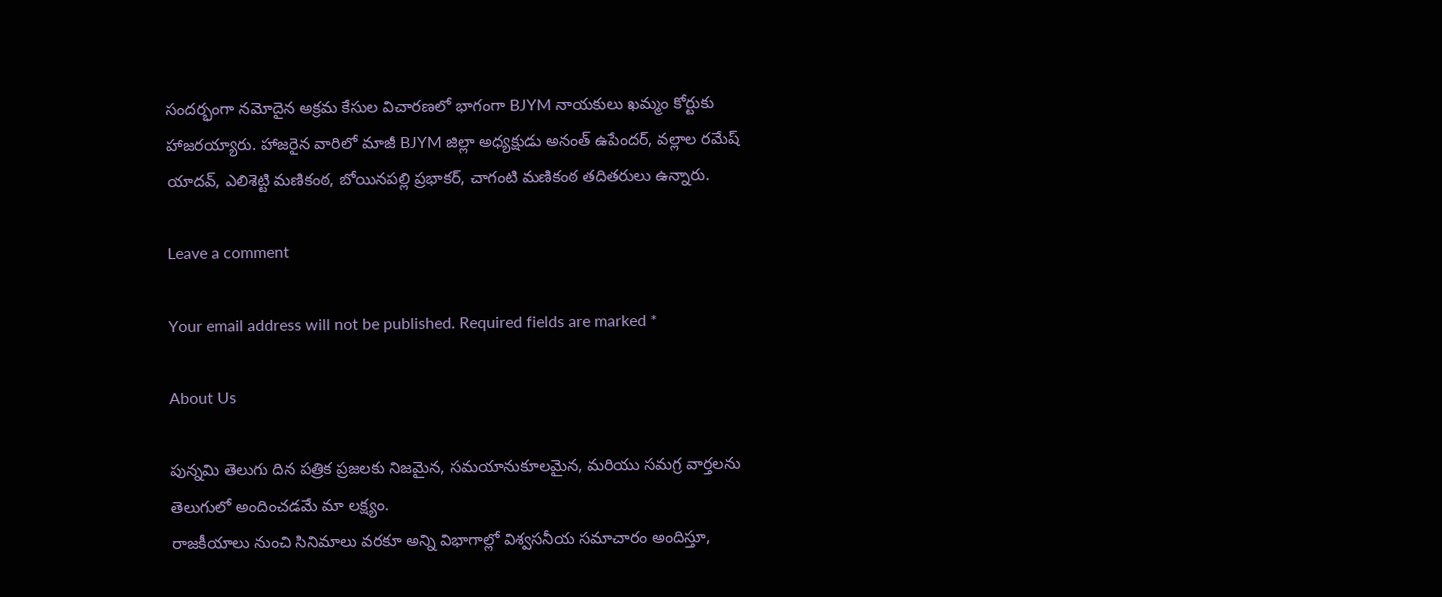సందర్భంగా నమోదైన అక్రమ కేసుల విచారణలో భాగంగా BJYM నాయకులు ఖమ్మం కోర్టుకు హాజరయ్యారు. హాజరైన వారిలో మాజీ BJYM జిల్లా అధ్యక్షుడు అనంత్ ఉపేందర్, వల్లాల రమేష్ యాదవ్, ఎలిశెట్టి మణికంఠ, బోయినపల్లి ప్రభాకర్, చాగంటి మణికంఠ తదితరులు ఉన్నారు.

Leave a comment

Your email address will not be published. Required fields are marked *

About Us

పున్నమి తెలుగు దిన పత్రిక ప్రజలకు నిజమైన, సమయానుకూలమైన, మరియు సమగ్ర వార్తలను తెలుగులో అందించడమే మా లక్ష్యం.
రాజకీయాలు నుంచి సినిమాలు వరకూ అన్ని విభాగాల్లో విశ్వసనీయ సమాచారం అందిస్తూ,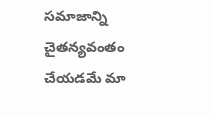సమాజాన్ని చైతన్యవంతం చేయడమే మా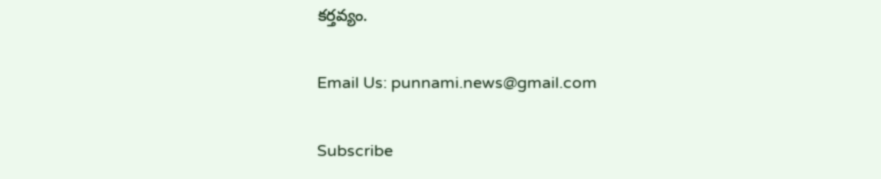కర్తవ్యం.

Email Us: punnami.news@gmail.com

Subscribe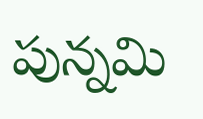పున్నమి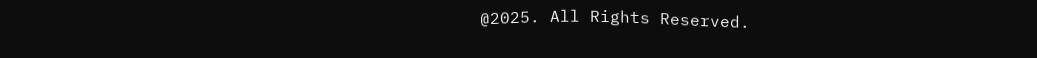@2025. All Rights Reserved.